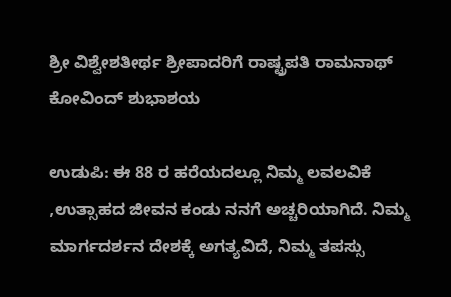ಶ್ರೀ ವಿಶ್ವೇಶತೀರ್ಥ ಶ್ರೀಪಾದರಿಗೆ ರಾಷ್ಟ್ರಪತಿ ರಾಮನಾಥ್ ಕೋವಿಂದ್ ಶುಭಾಶಯ

ಉಡುಪಿ: ಈ 88 ರ ಹರೆಯದಲ್ಲೂ ನಿಮ್ಮ ಲವಲವಿಕೆ ,ಉತ್ಸಾಹದ ಜೀವನ ಕಂಡು ನನಗೆ ಅಚ್ಚರಿಯಾಗಿದೆ. ನಿಮ್ಮ ಮಾರ್ಗದರ್ಶನ ದೇಶಕ್ಕೆ ಅಗತ್ಯವಿದೆ, ನಿಮ್ಮ ತಪಸ್ಸು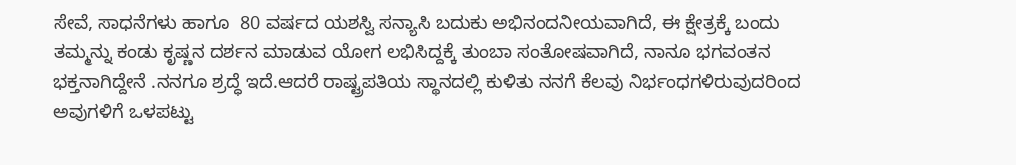ಸೇವೆ, ಸಾಧನೆಗಳು ಹಾಗೂ  80 ವರ್ಷದ ಯಶಸ್ವಿ ಸನ್ಯಾಸಿ ಬದುಕು ಅಭಿನಂದನೀಯವಾಗಿದೆ, ಈ ಕ್ಷೇತ್ರಕ್ಕೆ ಬಂದು ತಮ್ಮನ್ನು ಕಂಡು ಕೃಷ್ಣನ ದರ್ಶನ ಮಾಡುವ ಯೋಗ ಲಭಿಸಿದ್ದಕ್ಕೆ ತುಂಬಾ ಸಂತೋಷವಾಗಿದೆ, ನಾನೂ ಭಗವಂತನ ಭಕ್ತನಾಗಿದ್ದೇನೆ .ನನಗೂ ಶ್ರದ್ಧೆ ಇದೆ.ಆದರೆ ರಾಷ್ಟ್ರಪತಿಯ ಸ್ಥಾನದಲ್ಲಿ ಕುಳಿತು ನನಗೆ ಕೆಲವು ನಿರ್ಭಂಧಗಳಿರುವುದರಿಂದ ಅವುಗಳಿಗೆ ಒಳಪಟ್ಟು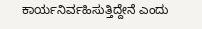ಕಾರ್ಯನಿರ್ವಹಿಸುತ್ತಿದ್ದೇನೆ ಎಂದು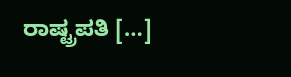ರಾಷ್ಟ್ರಪತಿ […]